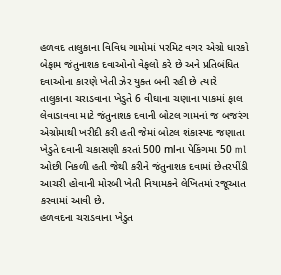હળવદ તાલુકાના વિવિધ ગામોમાં પરમિટ વગર એગ્રો ધારકો બેફામ જંતુનાશક દવાઓનો વેફલો કરે છે અને પ્રતિબંધિત દવાઓના કારણે ખેતી ઝેર યુક્ત બની રહી છે ત્યારે તાલુકાના ચરાડવાના ખેડુતે 6 વીઘાના ચણાના પાકમાં ફાલ લેવાડાવવા માટે જંતુનાશક દવાની બોટલ ગામનાં જ બજરંગ એગ્રોમાથી ખરીદી કરી હતી જેમાં બોટલ શંકાસ્પદ જણાતા ખેડુતે દવાની ચકાસણી કરતાં 500 mlના પેકિંગમા 50 ml ઓછી નિકળી હતી જેથી કરીને જંતુનાશક દવામાં છેતરપીંડી આચરી હોવાની મોરબી ખેતી નિયામકને લેખિતમાં રજૂઆત કરવામાં આવી છે.
હળવદના ચરાડવાના ખેડુત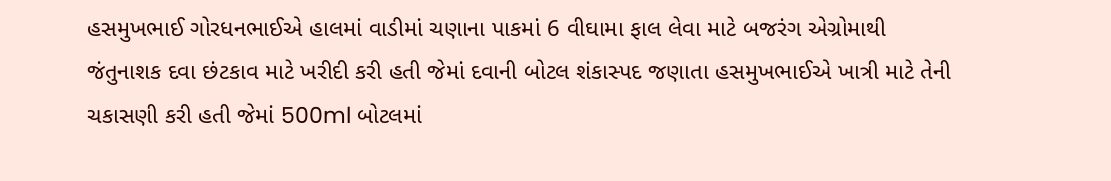હસમુખભાઈ ગોરધનભાઈએ હાલમાં વાડીમાં ચણાના પાકમાં 6 વીઘામા ફાલ લેવા માટે બજરંગ એગ્રોમાથી જંતુનાશક દવા છંટકાવ માટે ખરીદી કરી હતી જેમાં દવાની બોટલ શંકાસ્પદ જણાતા હસમુખભાઈએ ખાત્રી માટે તેની ચકાસણી કરી હતી જેમાં 500ml બોટલમાં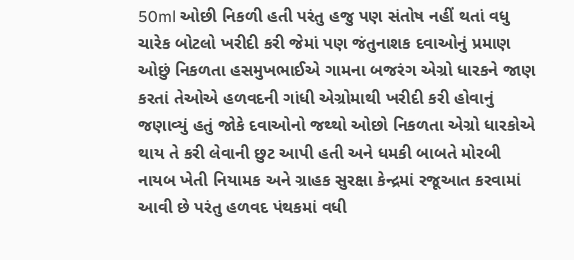50ml ઓછી નિકળી હતી પરંતુ હજુ પણ સંતોષ નહીં થતાં વધુ ચારેક બોટલો ખરીદી કરી જેમાં પણ જંતુનાશક દવાઓનું પ્રમાણ ઓછું નિકળતા હસમુખભાઈએ ગામના બજરંગ એગ્રો ધારકને જાણ કરતાં તેઓએ હળવદની ગાંધી એગ્રોમાથી ખરીદી કરી હોવાનું જણાવ્યું હતું જોકે દવાઓનો જથ્થો ઓછો નિકળતા એગ્રો ધારકોએ થાય તે કરી લેવાની છુટ આપી હતી અને ધમકી બાબતે મોરબી નાયબ ખેતી નિયામક અને ગ્રાહક સુરક્ષા કેન્દ્રમાં રજૂઆત કરવામાં આવી છે પરંતુ હળવદ પંથકમાં વધી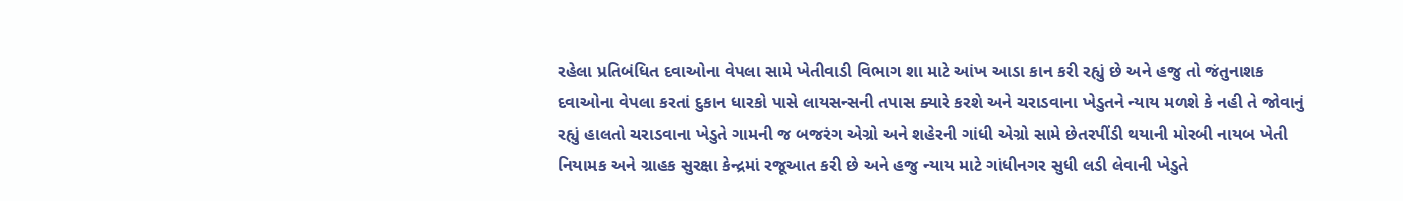રહેલા પ્રતિબંધિત દવાઓના વેપલા સામે ખેતીવાડી વિભાગ શા માટે આંખ આડા કાન કરી રહ્યું છે અને હજુ તો જંતુનાશક દવાઓના વેપલા કરતાં દુકાન ધારકો પાસે લાયસન્સની તપાસ ક્યારે કરશે અને ચરાડવાના ખેડુતને ન્યાય મળશે કે નહી તે જોવાનું રહ્યું હાલતો ચરાડવાના ખેડુતે ગામની જ બજરંગ એગ્રો અને શહેરની ગાંધી એગ્રો સામે છેતરપીંડી થયાની મોરબી નાયબ ખેતી નિયામક અને ગ્રાહક સુરક્ષા કેન્દ્રમાં રજૂઆત કરી છે અને હજુ ન્યાય માટે ગાંધીનગર સુધી લડી લેવાની ખેડુતે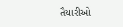તૈયારીઓ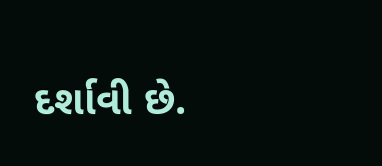દર્શાવી છે.